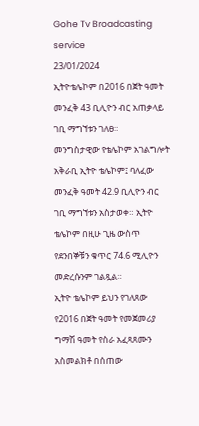Gohe Tv Broadcasting service
23/01/2024
ኢትዮቴሌኮም በ2016 በጀት ዓመት መንፈቅ 43 ቢሊዮን ብር አጠቃላይ ገቢ ማግኘቱን ገለፀ።
መንግስታዊው የቴሌኮም አገልግሎት አቅራቢ ኢትዮ ቴሌኮም፤ ባለፈው መንፈቅ ዓመት 42.9 ቢሊዮን ብር ገቢ ማግኘቱን አስታወቀ። ኢትዮ ቴሌኮም በዚሁ ጊዜ ውስጥ የደንበኞቹን ቁጥር 74.6 ሚሊዮን መድረሱንም ገልጿል።
ኢትዮ ቴሌኮም ይህን የገለጸው የ2016 በጀት ዓመት የመጀመሪያ ግማሽ ዓመት የስራ አፈጻጸሙን አስመልክቶ በሰጠው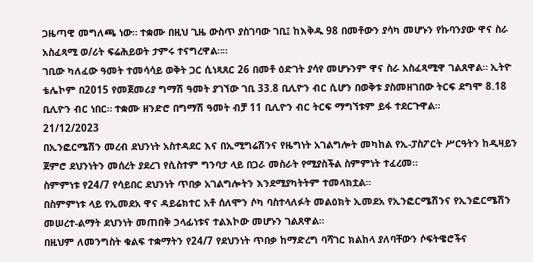ጋዜጣዊ መግለጫ ነው። ተቋሙ በዚህ ጊዜ ውስጥ ያስገባው ገቢ፤ ከእቅዱ 98 በመቶውን ያሳካ መሆኑን የኩባንያው ዋና ስራ አስፈጻሚ ወ/ሪት ፍሬሕይወት ታምሩ ተናግረዋል።።
ገቢው ካለፈው ዓመት ተመሳሳይ ወቅት ጋር ሲነጻጸር 26 በመቶ ዕድገት ያሳየ መሆኑንም ዋና ስራ አስፈጻሚዋ ገልጸዋል። ኢትዮ ቴሌኮም በ2015 የመጀመሪያ ግማሽ ዓመት ያገኘው ገቢ 33.8 ቢሊዮን ብር ሲሆን በወቅቱ ያስመዘገበው ትርፍ ደግሞ 8.18 ቢሊዮን ብር ነበር። ተቋሙ ዘንድሮ በግማሽ ዓመት ብቻ 11 ቢሊዮን ብር ትርፍ ማግኘቱም ይፋ ተደርጉዋል።
21/12/2023
በኢንፎርሜሽን መረብ ደህንነት አስተዳደር እና በኢሚግሬሽንና የዜግነት አገልግሎት መካከል የኢ-ፓስፖርት ሥርዓትን ከዲዛይን ጀምሮ ደህንነትን መሰረት ያደረገ የሲስተም ግንባታ ላይ በጋራ መስራት የሚያስችል ስምምነት ተፈረመ።
ስምምነቱ የ24/7 የሳይበር ደህንነት ጥበቃ አገልግሎትን እንደሚያካትትም ተመላክቷል።
በስምምነቱ ላይ የኢመደአ ዋና ዳይሬክተር አቶ ሰለሞን ሶካ ባስተላለፉት መልዕክት ኢመደአ የኢንፎርሜሽንና የኢንፎርሜሽን መሠረተ-ልማት ደህንነት መጠበቅ ኃላፊነቱና ተልእኮው መሆኑን ገልጸዋል።
በዚህም ለመንግስት ቁልፍ ተቋማትን የ24/7 የደህንነት ጥበቃ ከማድረግ ባሻገር ክልከላ ያለባቸውን ሶፍትዌሮችና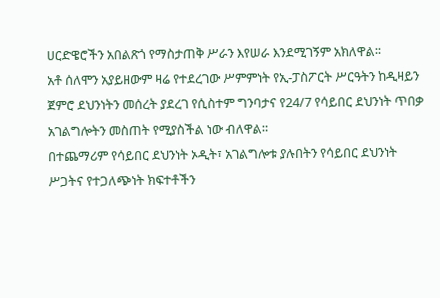ሀርድዌሮችን አበልጽጎ የማስታጠቅ ሥራን እየሠራ እንደሚገኝም አክለዋል፡፡
አቶ ሰለሞን አያይዘውም ዛሬ የተደረገው ሥምምነት የኢ-ፓስፖርት ሥርዓትን ከዲዛይን ጀምሮ ደህንነትን መሰረት ያደረገ የሲስተም ግንባታና የ24/7 የሳይበር ደህንነት ጥበቃ አገልግሎትን መስጠት የሚያስችል ነው ብለዋል።
በተጨማሪም የሳይበር ደህንነት ኦዲት፣ አገልግሎቱ ያሉበትን የሳይበር ደህንነት ሥጋትና የተጋለጭነት ክፍተቶችን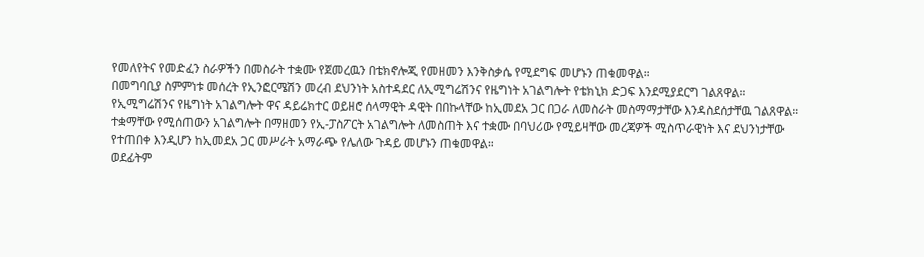የመለየትና የመድፈን ስራዎችን በመስራት ተቋሙ የጀመረዉን በቴክኖሎጂ የመዘመን እንቅስቃሴ የሚደግፍ መሆኑን ጠቁመዋል።
በመግባቢያ ስምምነቱ መሰረት የኢንፎርሜሽን መረብ ደህንነት አስተዳደር ለኢሚግሬሽንና የዜግነት አገልግሎት የቴክኒክ ድጋፍ እንደሚያደርግ ገልጸዋል።
የኢሚግሬሽንና የዜግነት አገልግሎት ዋና ዳይሬክተር ወይዘሮ ሰላማዊት ዳዊት በበኩላቸው ከኢመደአ ጋር በጋራ ለመስራት መስማማታቸው እንዳስደሰታቸዉ ገልጸዋል።
ተቋማቸው የሚሰጠውን አገልግሎት በማዘመን የኢ-ፓስፖርት አገልግሎት ለመስጠት እና ተቋሙ በባህሪው የሚይዛቸው መረጃዎች ሚስጥራዊነት እና ደህንነታቸው የተጠበቀ እንዲሆን ከኢመደአ ጋር መሥራት አማራጭ የሌለው ጉዳይ መሆኑን ጠቁመዋል።
ወደፊትም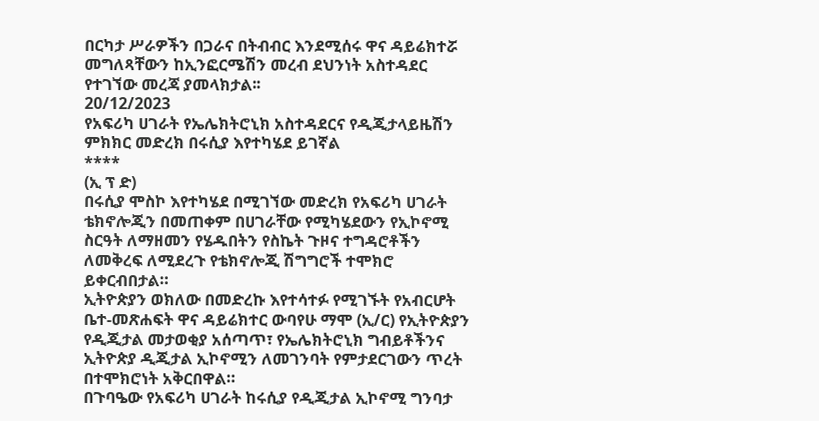በርካታ ሥራዎችን በጋራና በትብብር እንደሚሰሩ ዋና ዳይሬክተሯ መግለጻቸውን ከኢንፎርሜሽን መረብ ደህንነት አስተዳደር የተገኘው መረጃ ያመላክታል፡፡
20/12/2023
የአፍሪካ ሀገራት የኤሌክትሮኒክ አስተዳደርና የዲጂታላይዜሽን ምክክር መድረክ በሩሲያ እየተካሄደ ይገኛል
****
(ኢ ፕ ድ)
በሩሲያ ሞስኮ እየተካሄደ በሚገኘው መድረክ የአፍሪካ ሀገራት ቴክኖሎጂን በመጠቀም በሀገራቸው የሚካሄደውን የኢኮኖሚ ስርዓት ለማዘመን የሄዱበትን የስኬት ጉዞና ተግዳሮቶችን ለመቅረፍ ለሚደረጉ የቴክኖሎጂ ሽግግሮች ተሞክሮ ይቀርብበታል።
ኢትዮጵያን ወክለው በመድረኩ እየተሳተፉ የሚገኙት የአብርሆት ቤተ-መጽሐፍት ዋና ዳይሬክተር ውባየሁ ማሞ (ኢ/ር) የኢትዮጵያን የዲጂታል መታወቂያ አሰጣጥ፣ የኤሌክትሮኒክ ግብይቶችንና ኢትዮጵያ ዲጂታል ኢኮኖሚን ለመገንባት የምታደርገውን ጥረት በተሞክሮነት አቅርበዋል።
በጉባዔው የአፍሪካ ሀገራት ከሩሲያ የዲጂታል ኢኮኖሚ ግንባታ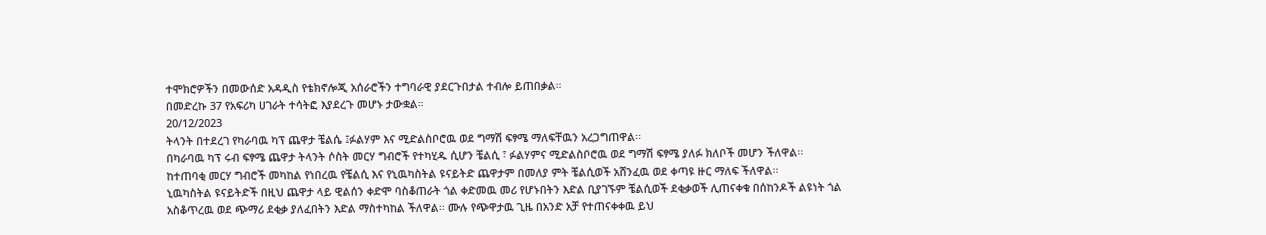ተሞክሮዎችን በመውሰድ አዳዲስ የቴክኖሎጂ አሰራሮችን ተግባራዊ ያደርጉበታል ተብሎ ይጠበቃል።
በመድረኩ 37 የአፍሪካ ሀገራት ተሳትፎ እያደረጉ መሆኑ ታውቋል።
20/12/2023
ትላንት በተደረገ የካራባዉ ካፕ ጨዋታ ቼልሴ ፤ፉልሃም እና ሚድልስቦሮዉ ወደ ግማሽ ፍፃሜ ማለፍቸዉን አረጋግጠዋል፡፡
በካራባዉ ካፕ ሩብ ፍፃሜ ጨዋታ ትላንት ሶስት መርሃ ግብሮች የተካሂዱ ሲሆን ቼልሲ ፣ ፉልሃምና ሚድልስቦሮዉ ወደ ግማሽ ፍፃሜ ያለፉ ክለቦች መሆን ችለዋል፡፡
ከተጠባቂ መርሃ ግብሮች መካከል የነበረዉ የቼልሲ እና የኒዉካስትል ዩናይትድ ጨዋታም በመለያ ምት ቼልሲወች አሸንፈዉ ወደ ቀጣዩ ዙር ማለፍ ችለዋል፡፡
ኒዉካስትል ዩናይትድች በዚህ ጨዋታ ላይ ዊልሰን ቀድሞ ባስቆጠራት ጎል ቀድመዉ መሪ የሆኑበትን እድል ቢያገኙም ቼልሲወች ደቂቃወች ሊጠናቀቁ በሰከንዶች ልዩነት ጎል አስቆጥረዉ ወደ ጭማሪ ደቂቃ ያለፈበትን እድል ማስተካከል ችለዋል፡፡ ሙሉ የጭዋታዉ ጊዜ በአንድ አቻ የተጠናቀቀዉ ይህ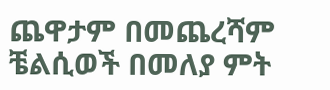ጨዋታም በመጨረሻም ቼልሲወች በመለያ ምት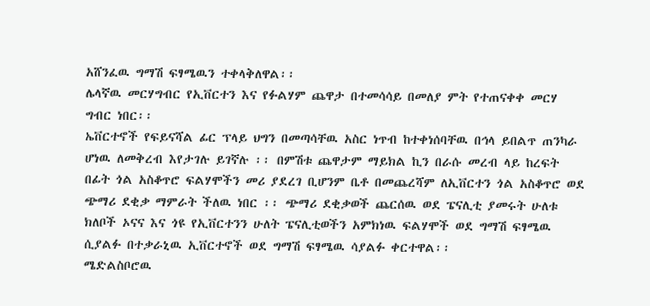አሸንፈዉ ግማሽ ፍፃሜዉን ተቀላቅለዋል፡፡
ሌላኛዉ መርሃግብር የኢቨርተን እና የፉልሃም ጨዋታ በተመሳሳይ በመለያ ምት የተጠናቀቀ መርሃ ግብር ነበር፡፡
ኤቨርተኖች የፍይናሻል ፊር ፕላይ ህግን በመጣሳቸዉ አስር ነጥብ ከተቀነሰባቸዉ በኅላ ይበልጥ ጠንካራ ሆነዉ ለመቅረብ እየታገሉ ይገኛሉ ፡፡ በምሽቱ ጨዋታም ማይክል ኪን በራሱ መረብ ላይ ከረፍት በፊት ጎል አስቆጥሮ ፍልሃሞችን መሪ ያደረገ ቢሆንም ቤቶ በመጨረሻም ለኢቨርተን ጎል አስቆጥሮ ወደ ጭማሪ ደቂቃ ማምራት ችለዉ ነበር ፡፡ ጭማሪ ደቂቃወች ጨርሰዉ ወደ ፔናሊቲ ያመሩት ሁለቱ ክለቦች ኦናና እና ጎዩ የኢቨርተንን ሁለት ፔናሊቲወችን አምክነዉ ፍልሃሞች ወደ ግማሽ ፍፃሜዉ ሲያልፉ በተቃራኒዉ ኢቨርተኖች ወደ ግማሽ ፍፃሜዉ ሳያልፉ ቀርተዋል፡፡
ሜድልስቦሮዉ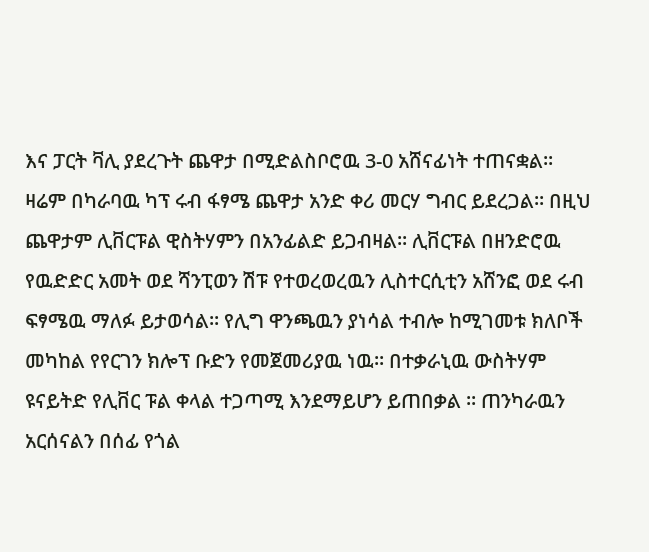እና ፓርት ቫሊ ያደረጉት ጨዋታ በሚድልስቦሮዉ 3-0 አሸናፊነት ተጠናቋል፡፡
ዛሬም በካራባዉ ካፕ ሩብ ፋፃሜ ጨዋታ አንድ ቀሪ መርሃ ግብር ይደረጋል፡፡ በዚህ ጨዋታም ሊቨርፑል ዊስትሃምን በአንፊልድ ይጋብዛል፡፡ ሊቨርፑል በዘንድሮዉ የዉድድር አመት ወደ ሻንፒወን ሽፑ የተወረወረዉን ሊስተርሲቲን አሸንፎ ወደ ሩብ ፍፃሜዉ ማለፉ ይታወሳል፡፡ የሊግ ዋንጫዉን ያነሳል ተብሎ ከሚገመቱ ክለቦች መካከል የየርገን ክሎፕ ቡድን የመጀመሪያዉ ነዉ፡፡ በተቃራኒዉ ውስትሃም ዩናይትድ የሊቨር ፑል ቀላል ተጋጣሚ እንደማይሆን ይጠበቃል ፡፡ ጠንካራዉን አርሰናልን በሰፊ የጎል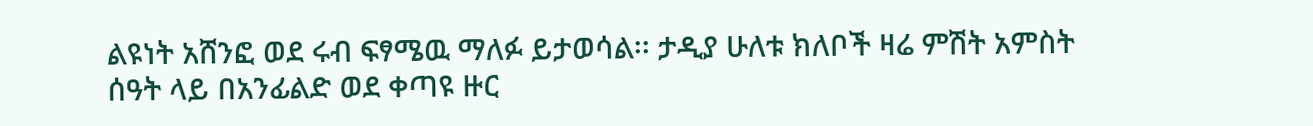ልዩነት አሸንፎ ወደ ሩብ ፍፃሜዉ ማለፉ ይታወሳል፡፡ ታዲያ ሁለቱ ክለቦች ዛሬ ምሽት አምስት ሰዓት ላይ በአንፊልድ ወደ ቀጣዩ ዙር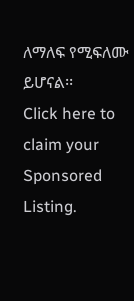ለማለፍ የሚፍለሙ ይሆናል፡፡
Click here to claim your Sponsored Listing.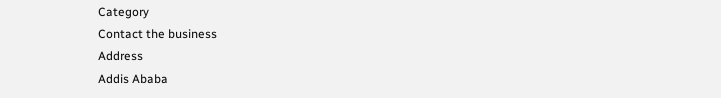Category
Contact the business
Address
Addis Ababa